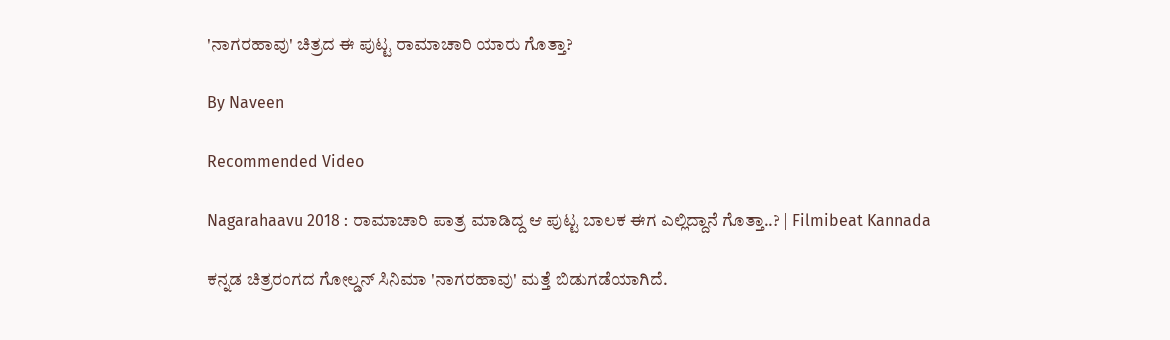'ನಾಗರಹಾವು' ಚಿತ್ರದ ಈ ಪುಟ್ಟ ರಾಮಾಚಾರಿ ಯಾರು ಗೊತ್ತಾ?

By Naveen

Recommended Video

Nagarahaavu 2018 : ರಾಮಾಚಾರಿ ಪಾತ್ರ ಮಾಡಿದ್ದ ಆ ಪುಟ್ಟ ಬಾಲಕ ಈಗ ಎಲ್ಲಿದ್ದಾನೆ ಗೊತ್ತಾ..? | Filmibeat Kannada

ಕನ್ನಡ ಚಿತ್ರರಂಗದ ಗೋಲ್ಡನ್ ಸಿನಿಮಾ 'ನಾಗರಹಾವು' ಮತ್ತೆ ಬಿಡುಗಡೆಯಾಗಿದೆ.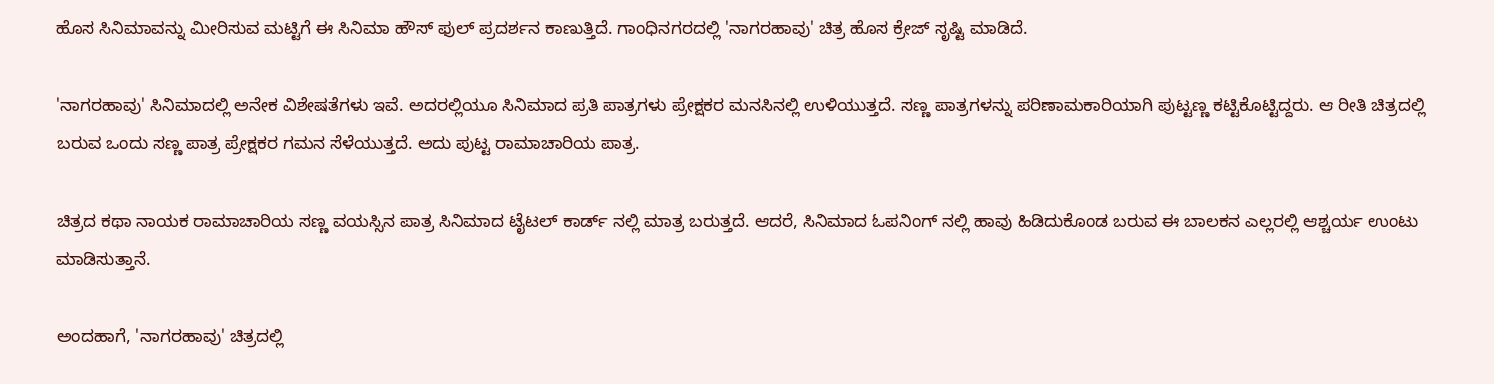ಹೊಸ ಸಿನಿಮಾವನ್ನು ಮೀರಿಸುವ ಮಟ್ಟಿಗೆ ಈ ಸಿನಿಮಾ ಹೌಸ್ ಫುಲ್ ಪ್ರದರ್ಶನ ಕಾಣುತ್ತಿದೆ. ಗಾಂಧಿನಗರದಲ್ಲಿ 'ನಾಗರಹಾವು' ಚಿತ್ರ ಹೊಸ ಕ್ರೇಜ್ ಸೃಷ್ಟಿ ಮಾಡಿದೆ.

'ನಾಗರಹಾವು' ಸಿನಿಮಾದಲ್ಲಿ ಅನೇಕ ವಿಶೇಷತೆಗಳು ಇವೆ. ಅದರಲ್ಲಿಯೂ ಸಿನಿಮಾದ ಪ್ರತಿ ಪಾತ್ರಗಳು ಪ್ರೇಕ್ಷಕರ ಮನಸಿನಲ್ಲಿ ಉಳಿಯುತ್ತದೆ. ಸಣ್ಣ ಪಾತ್ರಗಳನ್ನು ಪರಿಣಾಮಕಾರಿಯಾಗಿ ಪುಟ್ಟಣ್ಣ ಕಟ್ಟಿಕೊಟ್ಟಿದ್ದರು. ಆ ರೀತಿ ಚಿತ್ರದಲ್ಲಿ ಬರುವ ಒಂದು ಸಣ್ಣ ಪಾತ್ರ ಪ್ರೇಕ್ಷಕರ ಗಮನ ಸೆಳೆಯುತ್ತದೆ. ಅದು ಪುಟ್ಟ ರಾಮಾಚಾರಿಯ ಪಾತ್ರ.

ಚಿತ್ರದ ಕಥಾ ನಾಯಕ ರಾಮಾಚಾರಿಯ ಸಣ್ಣ ವಯಸ್ಸಿನ ಪಾತ್ರ ಸಿನಿಮಾದ ಟೈಟಲ್ ಕಾರ್ಡ್ ನಲ್ಲಿ ಮಾತ್ರ ಬರುತ್ತದೆ. ಆದರೆ, ಸಿನಿಮಾದ ಓಪನಿಂಗ್ ನಲ್ಲಿ ಹಾವು ಹಿಡಿದುಕೊಂಡ ಬರುವ ಈ ಬಾಲಕನ ಎಲ್ಲರಲ್ಲಿ ಆಶ್ಚರ್ಯ ಉಂಟು ಮಾಡಿಸುತ್ತಾನೆ.

ಅಂದಹಾಗೆ, 'ನಾಗರಹಾವು' ಚಿತ್ರದಲ್ಲಿ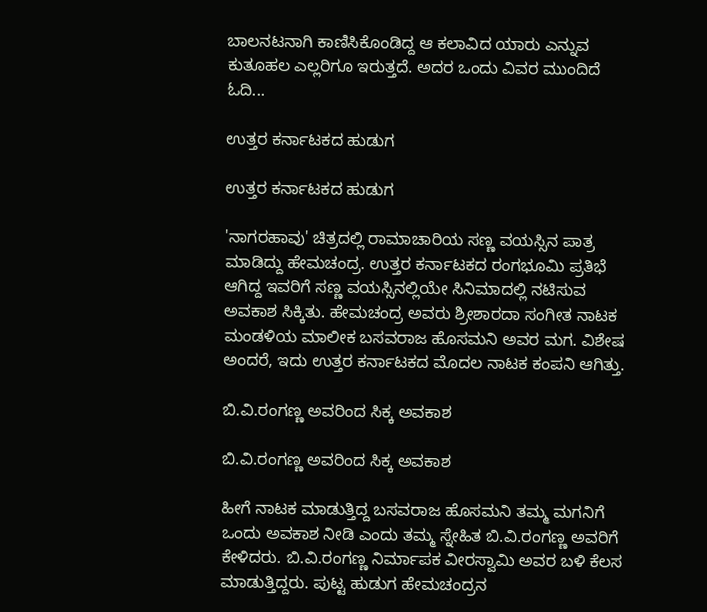ಬಾಲನಟನಾಗಿ ಕಾಣಿಸಿಕೊಂಡಿದ್ದ ಆ ಕಲಾವಿದ ಯಾರು ಎನ್ನುವ ಕುತೂಹಲ ಎಲ್ಲರಿಗೂ ಇರುತ್ತದೆ. ಅದರ ಒಂದು ವಿವರ ಮುಂದಿದೆ ಓದಿ...

ಉತ್ತರ ಕರ್ನಾಟಕದ ಹುಡುಗ

ಉತ್ತರ ಕರ್ನಾಟಕದ ಹುಡುಗ

'ನಾಗರಹಾವು' ಚಿತ್ರದಲ್ಲಿ ರಾಮಾಚಾರಿಯ ಸಣ್ಣ ವಯಸ್ಸಿನ ಪಾತ್ರ ಮಾಡಿದ್ದು ಹೇಮಚಂದ್ರ. ಉತ್ತರ ಕರ್ನಾಟಕದ ರಂಗಭೂಮಿ ಪ್ರತಿಭೆ ಆಗಿದ್ದ ಇವರಿಗೆ ಸಣ್ಣ ವಯಸ್ಸಿನಲ್ಲಿಯೇ ಸಿನಿಮಾದಲ್ಲಿ ನಟಿಸುವ ಅವಕಾಶ ಸಿಕ್ಕಿತು. ಹೇಮಚಂದ್ರ ಅವರು ಶ್ರೀಶಾರದಾ ಸಂಗೀತ ನಾಟಕ ಮಂಡಳಿಯ ಮಾಲೀಕ ಬಸವರಾಜ ಹೊಸಮನಿ ಅವರ ಮಗ. ವಿಶೇಷ ಅಂದರೆ, ಇದು ಉತ್ತರ ಕರ್ನಾಟಕದ ಮೊದಲ ನಾಟಕ ಕಂಪನಿ ಆಗಿತ್ತು.

ಬಿ.ವಿ.ರಂಗಣ್ಣ ಅವರಿಂದ ಸಿಕ್ಕ ಅವಕಾಶ

ಬಿ.ವಿ.ರಂಗಣ್ಣ ಅವರಿಂದ ಸಿಕ್ಕ ಅವಕಾಶ

ಹೀಗೆ ನಾಟಕ ಮಾಡುತ್ತಿದ್ದ ಬಸವರಾಜ ಹೊಸಮನಿ ತಮ್ಮ ಮಗನಿಗೆ ಒಂದು ಅವಕಾಶ ನೀಡಿ ಎಂದು ತಮ್ಮ ಸ್ನೇಹಿತ ಬಿ.ವಿ.ರಂಗಣ್ಣ ಅವರಿಗೆ ಕೇಳಿದರು. ಬಿ.ವಿ.ರಂಗಣ್ಣ ನಿರ್ಮಾಪಕ ವೀರಸ್ವಾಮಿ ಅವರ ಬಳಿ ಕೆಲಸ ಮಾಡುತ್ತಿದ್ದರು. ಪುಟ್ಟ ಹುಡುಗ ಹೇಮಚಂದ್ರನ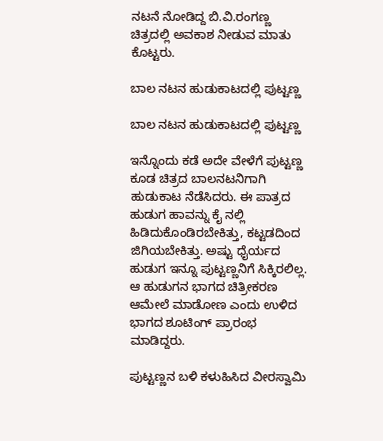ನಟನೆ ನೋಡಿದ್ದ ಬಿ.ವಿ.ರಂಗಣ್ಣ ಚಿತ್ರದಲ್ಲಿ ಅವಕಾಶ ನೀಡುವ ಮಾತು ಕೊಟ್ಟರು.

ಬಾಲ ನಟನ ಹುಡುಕಾಟದಲ್ಲಿ ಪುಟ್ಟಣ್ಣ

ಬಾಲ ನಟನ ಹುಡುಕಾಟದಲ್ಲಿ ಪುಟ್ಟಣ್ಣ

ಇನ್ನೊಂದು ಕಡೆ ಅದೇ ವೇಳೆಗೆ ಪುಟ್ಟಣ್ಣ ಕೂಡ ಚಿತ್ರದ ಬಾಲನಟನಿಗಾಗಿ ಹುಡುಕಾಟ ನೆಡೆಸಿದರು. ಈ ಪಾತ್ರದ ಹುಡುಗ ಹಾವನ್ನು ಕೈ ನಲ್ಲಿ ಹಿಡಿದುಕೊಂಡಿರಬೇಕಿತ್ತು, ಕಟ್ಟಡದಿಂದ ಜಿಗಿಯಬೇಕಿತ್ತು. ಅಷ್ಟು ಧೈರ್ಯದ ಹುಡುಗ ಇನ್ನೂ ಪುಟ್ಟಣ್ಣನಿಗೆ ಸಿಕ್ಕಿರಲಿಲ್ಲ. ಆ ಹುಡುಗನ ಭಾಗದ ಚಿತ್ರೀಕರಣ ಆಮೇಲೆ ಮಾಡೋಣ ಎಂದು ಉಳಿದ ಭಾಗದ ಶೂಟಿಂಗ್ ಪ್ರಾರಂಭ ಮಾಡಿದ್ದರು.

ಪುಟ್ಟಣ್ಣನ ಬಳಿ ಕಳುಹಿಸಿದ ವೀರಸ್ವಾಮಿ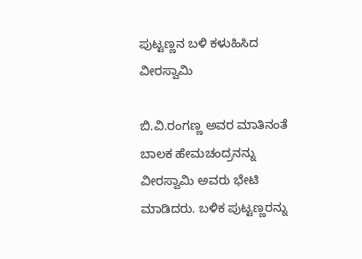ಪುಟ್ಟಣ್ಣನ ಬಳಿ ಕಳುಹಿಸಿದ ವೀರಸ್ವಾಮಿ

ಬಿ.ವಿ.ರಂಗಣ್ಣ ಅವರ ಮಾತಿನಂತೆ ಬಾಲಕ ಹೇಮಚಂದ್ರನನ್ನು ವೀರಸ್ವಾಮಿ ಅವರು ಭೇಟಿ ಮಾಡಿದರು. ಬಳಿಕ ಪುಟ್ಟಣ್ಣರನ್ನು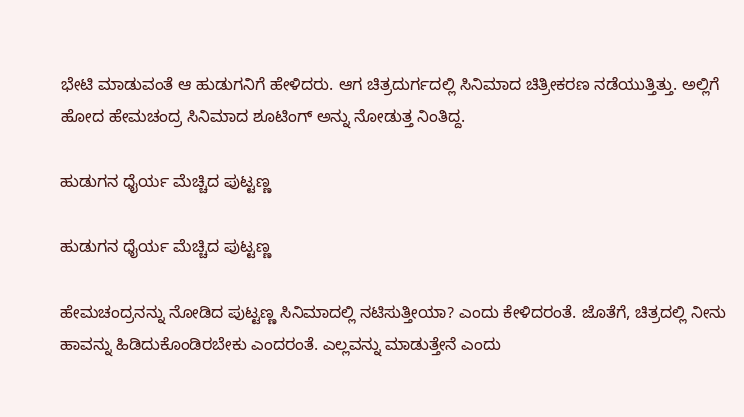ಭೇಟಿ ಮಾಡುವಂತೆ ಆ ಹುಡುಗನಿಗೆ ಹೇಳಿದರು. ಆಗ ಚಿತ್ರದುರ್ಗದಲ್ಲಿ ಸಿನಿಮಾದ ಚಿತ್ರೀಕರಣ ನಡೆಯುತ್ತಿತ್ತು. ಅಲ್ಲಿಗೆ ಹೋದ ಹೇಮಚಂದ್ರ ಸಿನಿಮಾದ ಶೂಟಿಂಗ್ ಅನ್ನು ನೋಡುತ್ತ ನಿಂತಿದ್ದ.

ಹುಡುಗನ ಧೈರ್ಯ ಮೆಚ್ಚಿದ ಪುಟ್ಟಣ್ಣ

ಹುಡುಗನ ಧೈರ್ಯ ಮೆಚ್ಚಿದ ಪುಟ್ಟಣ್ಣ

ಹೇಮಚಂದ್ರನನ್ನು ನೋಡಿದ ಪುಟ್ಟಣ್ಣ ಸಿನಿಮಾದಲ್ಲಿ ನಟಿಸುತ್ತೀಯಾ? ಎಂದು ಕೇಳಿದರಂತೆ. ಜೊತೆಗೆ, ಚಿತ್ರದಲ್ಲಿ ನೀನು ಹಾವನ್ನು ಹಿಡಿದುಕೊಂಡಿರಬೇಕು ಎಂದರಂತೆ. ಎಲ್ಲವನ್ನು ಮಾಡುತ್ತೇನೆ ಎಂದು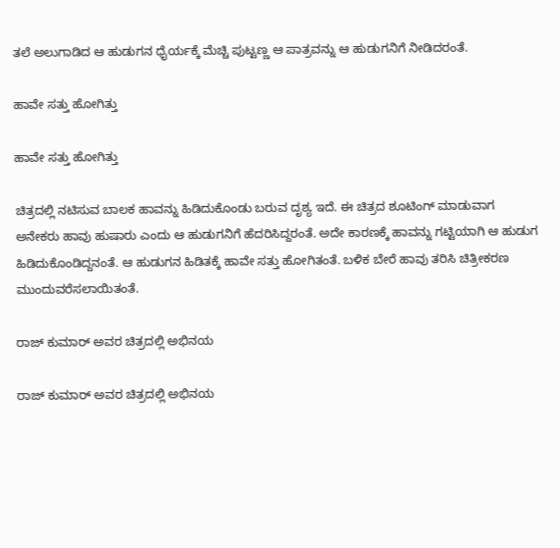ತಲೆ ಅಲುಗಾಡಿದ ಆ ಹುಡುಗನ ಧೈರ್ಯಕ್ಕೆ ಮೆಚ್ಚಿ ಪುಟ್ಟಣ್ಣ ಆ ಪಾತ್ರವನ್ನು ಆ ಹುಡುಗನಿಗೆ ನೀಡಿದರಂತೆ.

ಹಾವೇ ಸತ್ತು ಹೋಗಿತ್ತು

ಹಾವೇ ಸತ್ತು ಹೋಗಿತ್ತು

ಚಿತ್ರದಲ್ಲಿ ನಟಿಸುವ ಬಾಲಕ ಹಾವನ್ನು ಹಿಡಿದುಕೊಂಡು ಬರುವ ದೃಶ್ಯ ಇದೆ. ಈ ಚಿತ್ರದ ಶೂಟಿಂಗ್ ಮಾಡುವಾಗ ಅನೇಕರು ಹಾವು ಹುಷಾರು ಎಂದು ಆ ಹುಡುಗನಿಗೆ ಹೆದರಿಸಿದ್ದರಂತೆ. ಅದೇ ಕಾರಣಕ್ಕೆ ಹಾವನ್ನು ಗಟ್ಟಿಯಾಗಿ ಆ ಹುಡುಗ ಹಿಡಿದುಕೊಂಡಿದ್ದನಂತೆ. ಆ ಹುಡುಗನ ಹಿಡಿತಕ್ಕೆ ಹಾವೇ ಸತ್ತು ಹೋಗಿತಂತೆ. ಬಳಿಕ ಬೇರೆ ಹಾವು ತರಿಸಿ ಚಿತ್ರೀಕರಣ ಮುಂದುವರೆಸಲಾಯಿತಂತೆ.

ರಾಜ್ ಕುಮಾರ್ ಅವರ ಚಿತ್ರದಲ್ಲಿ ಅಭಿನಯ

ರಾಜ್ ಕುಮಾರ್ ಅವರ ಚಿತ್ರದಲ್ಲಿ ಅಭಿನಯ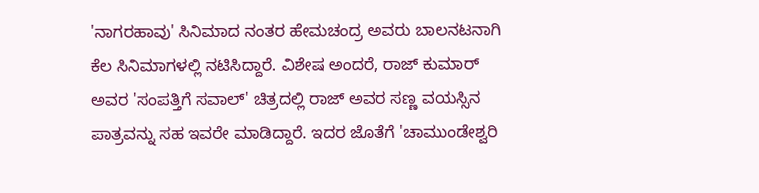'ನಾಗರಹಾವು' ಸಿನಿಮಾದ ನಂತರ ಹೇಮಚಂದ್ರ ಅವರು ಬಾಲನಟನಾಗಿ ಕೆಲ ಸಿನಿಮಾಗಳಲ್ಲಿ ನಟಿಸಿದ್ದಾರೆ. ವಿಶೇಷ ಅಂದರೆ, ರಾಜ್ ಕುಮಾರ್ ಅವರ 'ಸಂಪತ್ತಿಗೆ ಸವಾಲ್' ಚಿತ್ರದಲ್ಲಿ ರಾಜ್ ಅವರ ಸಣ್ಣ ವಯಸ್ಸಿನ ಪಾತ್ರವನ್ನು ಸಹ ಇವರೇ ಮಾಡಿದ್ದಾರೆ. ಇದರ ಜೊತೆಗೆ 'ಚಾಮುಂಡೇಶ್ವರಿ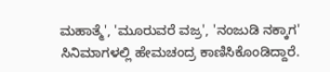ಮಹಾತ್ಮೆ', 'ಮೂರುವರೆ ವಜ್ರ', 'ನಂಜುಡಿ ನಕ್ಕಾಗ' ಸಿನಿಮಾಗಳಲ್ಲಿ ಹೇಮಚಂದ್ರ ಕಾಣಿಸಿಕೊಂಡಿದ್ದಾರೆ.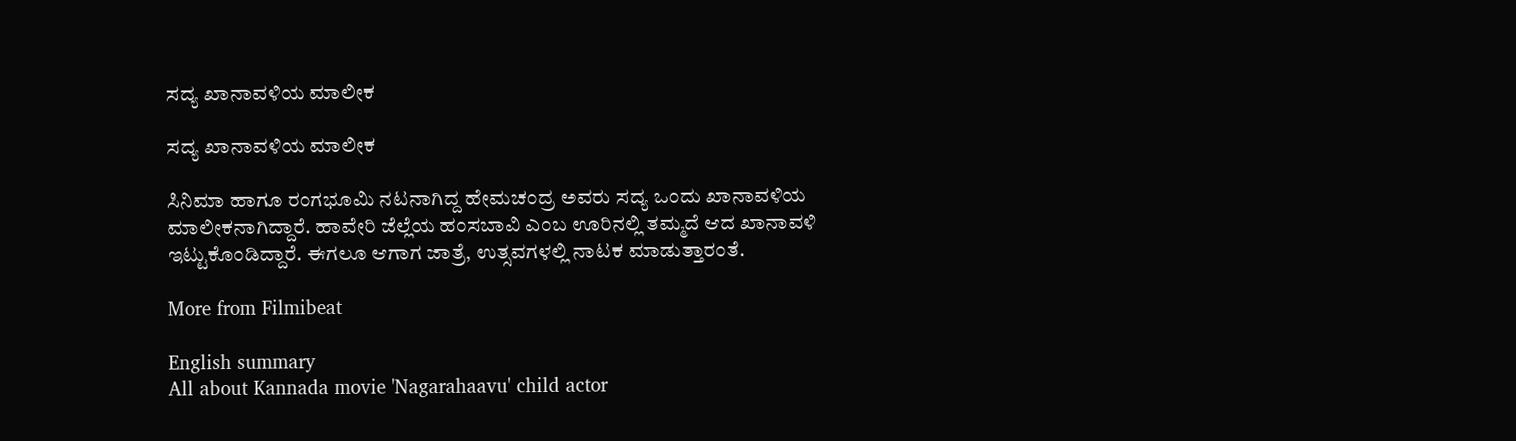ಸದ್ಯ ಖಾನಾವಳಿಯ ಮಾಲೀಕ

ಸದ್ಯ ಖಾನಾವಳಿಯ ಮಾಲೀಕ

ಸಿನಿಮಾ ಹಾಗೂ ರಂಗಭೂಮಿ ನಟನಾಗಿದ್ದ ಹೇಮಚಂದ್ರ ಅವರು ಸದ್ಯ ಒಂದು ಖಾನಾವಳಿಯ ಮಾಲೀಕನಾಗಿದ್ದಾರೆ. ಹಾವೇರಿ ಜೆಲ್ಲೆಯ ಹಂಸಬಾವಿ ಎಂಬ ಊರಿನಲ್ಲಿ ತಮ್ಮದೆ ಆದ ಖಾನಾವಳಿ ಇಟ್ಟುಕೊಂಡಿದ್ದಾರೆ. ಈಗಲೂ ಆಗಾಗ ಜಾತ್ರೆ, ಉತ್ಸವಗಳಲ್ಲಿ ನಾಟಕ ಮಾಡುತ್ತಾರಂತೆ.

More from Filmibeat

English summary
All about Kannada movie 'Nagarahaavu' child actor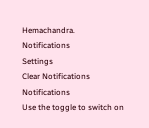Hemachandra.
Notifications
Settings
Clear Notifications
Notifications
Use the toggle to switch on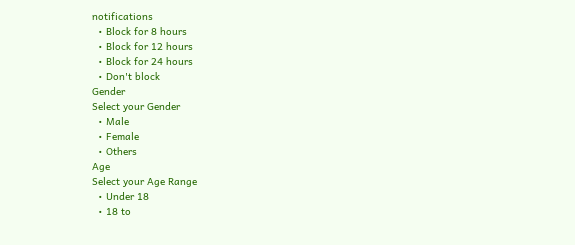notifications
  • Block for 8 hours
  • Block for 12 hours
  • Block for 24 hours
  • Don't block
Gender
Select your Gender
  • Male
  • Female
  • Others
Age
Select your Age Range
  • Under 18
  • 18 to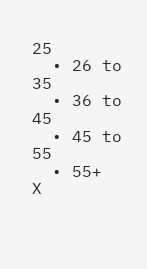25
  • 26 to 35
  • 36 to 45
  • 45 to 55
  • 55+
X